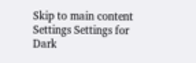Skip to main content
Settings Settings for Dark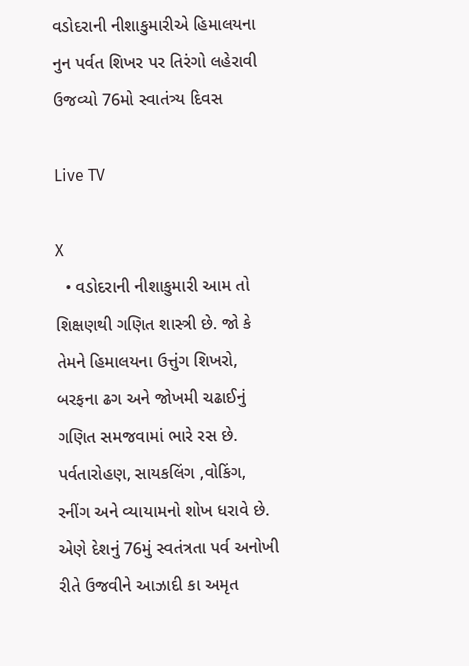વડોદરાની નીશાકુમારીએ હિમાલયના નુન પર્વત શિખર પર તિરંગો લહેરાવી ઉજવ્યો 76મો સ્વાતંત્ર્ય દિવસ

Live TV

X
  • વડોદરાની નીશાકુમારી આમ તો શિક્ષણથી ગણિત શાસ્ત્રી છે. જો કે તેમને હિમાલયના ઉત્તુંગ શિખરો, બરફના ઢગ અને જોખમી ચઢાઈનું ગણિત સમજવામાં ભારે રસ છે. પર્વતારોહણ, સાયકલિંગ ,વોકિંગ, રનીંગ અને વ્યાયામનો શોખ ધરાવે છે. એણે દેશનું 76મું સ્વતંત્રતા પર્વ અનોખી રીતે ઉજવીને આઝાદી કા અમૃત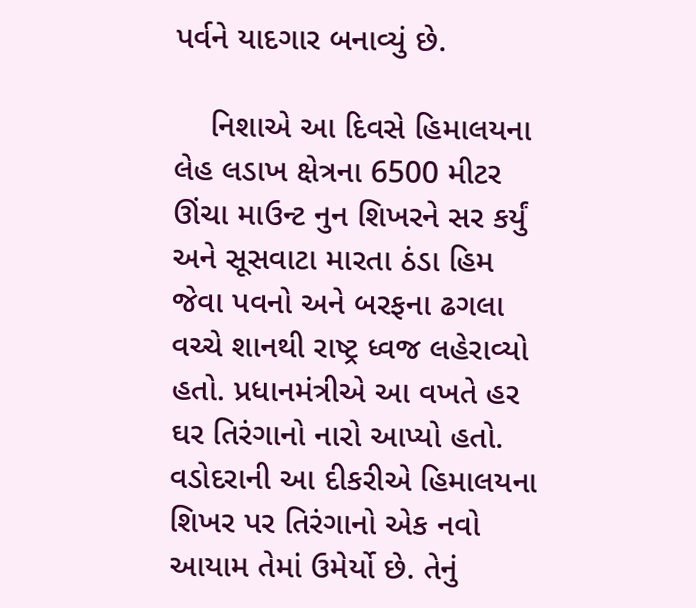પર્વને યાદગાર બનાવ્યું છે.

    નિશાએ આ દિવસે હિમાલયના લેહ લડાખ ક્ષેત્રના 6500 મીટર ઊંચા માઉન્ટ નુન શિખરને સર કર્યું અને સૂસવાટા મારતા ઠંડા હિમ જેવા પવનો અને બરફના ઢગલા વચ્ચે શાનથી રાષ્ટ્ર ધ્વજ લહેરાવ્યો હતો. પ્રધાનમંત્રીએ આ વખતે હર ઘર તિરંગાનો નારો આપ્યો હતો. વડોદરાની આ દીકરીએ હિમાલયના શિખર પર તિરંગાનો એક નવો આયામ તેમાં ઉમેર્યો છે. તેનું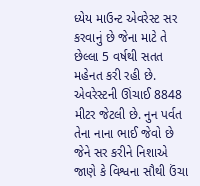ધ્યેય માઉન્ટ એવરેસ્ટ સર કરવાનું છે જેના માટે તે છેલ્લા 5 વર્ષથી સતત મહેનત કરી રહી છે. એવરેસ્ટની ઊંચાઈ 8848 મીટર જેટલી છે. નુન પર્વત તેના નાના ભાઈ જેવો છે જેને સર કરીને નિશાએ જાણે કે વિશ્વના સૌથી ઉંચા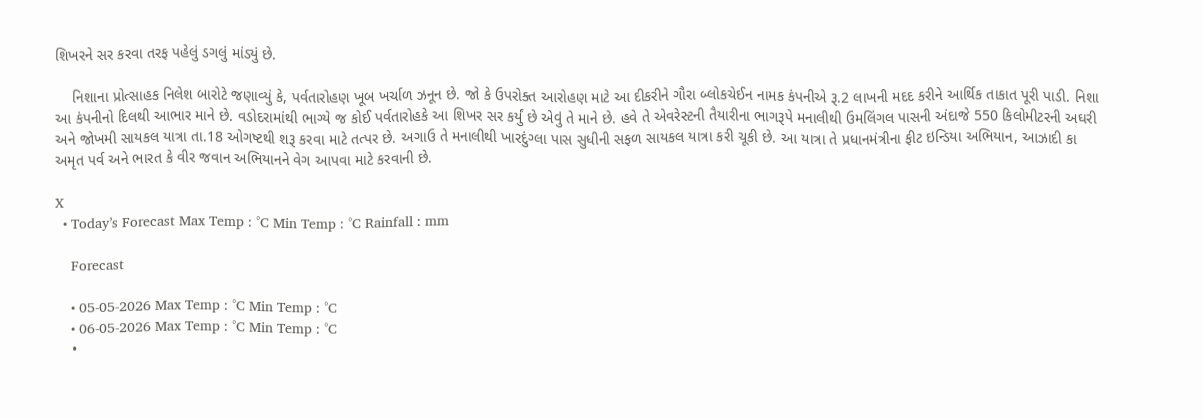શિખરને સર કરવા તરફ પહેલું ડગલું માંડ્યું છે.

    નિશાના પ્રોત્સાહક નિલેશ બારોટે જણાવ્યું કે, પર્વતારોહણ ખૂબ ખર્ચાળ ઝનૂન છે. જો કે ઉપરોક્ત આરોહણ માટે આ દીકરીને ગૌરા બ્લોકચેઈન નામક કંપનીએ રૂ.2 લાખની મદદ કરીને આર્થિક તાકાત પૂરી પાડી. નિશા આ કંપનીનો દિલથી આભાર માને છે. વડોદરામાંથી ભાગ્યે જ કોઈ પર્વતારોહકે આ શિખર સર કર્યું છે એવું તે માને છે. હવે તે એવરેસ્ટની તૈયારીના ભાગરૂપે મનાલીથી ઉમલિંગલ પાસની અંદાજે 550 કિલોમીટરની અઘરી અને જોખમી સાયકલ યાત્રા તા.18 ઓગષ્ટથી શરૂ કરવા માટે તત્પર છે. અગાઉ તે મનાલીથી ખારદુંગ્લા પાસ સુધીની સફળ સાયકલ યાત્રા કરી ચૂકી છે. આ યાત્રા તે પ્રધાનમંત્રીના ફીટ ઇન્ડિયા અભિયાન, આઝાદી કા અમૃત પર્વ અને ભારત કે વીર જવાન અભિયાનને વેગ આપવા માટે કરવાની છે.

X
  • Today’s Forecast Max Temp : °C Min Temp : °C Rainfall : mm

    Forecast

    • 05-05-2026 Max Temp : °C Min Temp : °C
    • 06-05-2026 Max Temp : °C Min Temp : °C
    •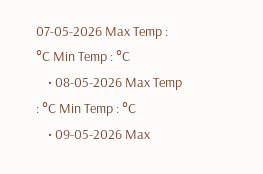07-05-2026 Max Temp : °C Min Temp : °C
    • 08-05-2026 Max Temp : °C Min Temp : °C
    • 09-05-2026 Max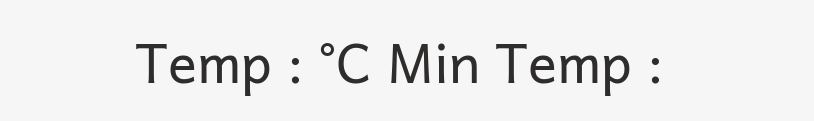Temp : °C Min Temp :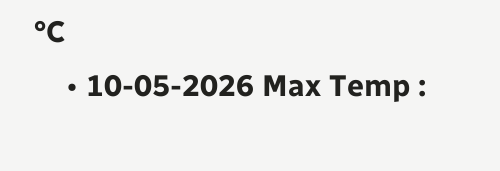°C
    • 10-05-2026 Max Temp :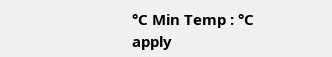°C Min Temp : °C
apply